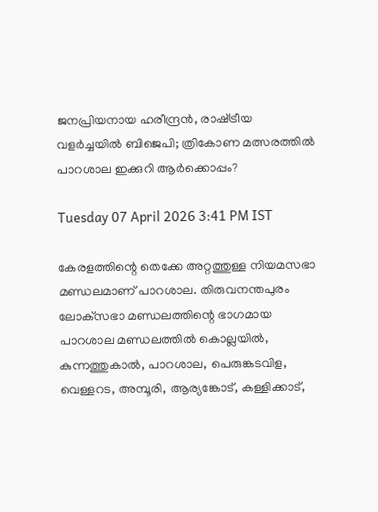ജനപ്രിയനായ ഹരീന്ദ്രൻ, രാഷ്‌ട്രീയ വളർച്ചയിൽ ബിജെപി; ത്രികോണ മത്സരത്തിൽ പാറശാല ഇക്കുറി ആർക്കൊപ്പം?

Tuesday 07 April 2026 3:41 PM IST

കേരളത്തിന്റെ തെക്കേ അറ്റത്തുള്ള നിയമസഭാ മണ്ഡലമാണ് പാറശാല. തിരുവനന്തപുരം ലോക‌്‌സഭാ മണ്ഡലത്തിന്റെ ഭാഗമായ പാറശാല മണ്ഡലത്തിൽ കൊല്ലയിൽ, കുന്നത്തുകാൽ, പാറശാല, പെരുങ്കടവിള, വെള്ളറട, അമ്പൂരി, ആര്യങ്കോട്, കള്ളിക്കാട്,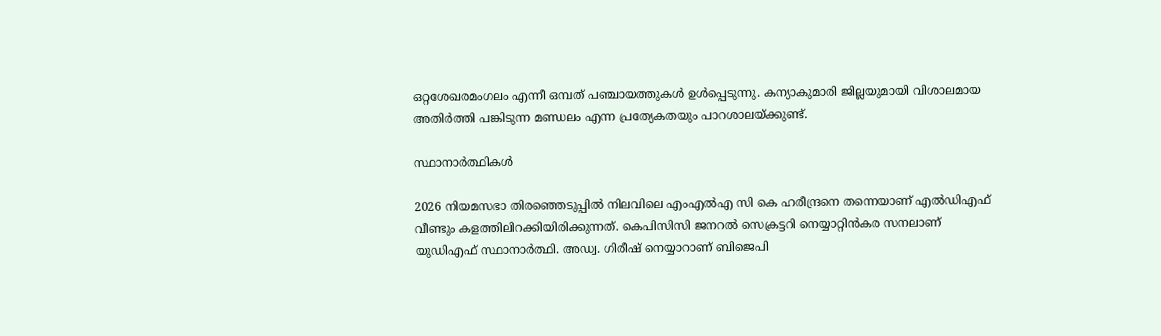ഒറ്റശേഖരമംഗലം എന്നീ ഒമ്പത് പ‌ഞ്ചായത്തുകൾ ഉൾപ്പെടുന്നു. കന്യാകുമാരി ജില്ലയുമായി വിശാലമായ അതിർത്തി പങ്കിടുന്ന മണ്ഡലം എന്ന പ്രത്യേകതയും പാറശാലയ്‌ക്കുണ്ട്.

സ്ഥാനാർത്ഥികൾ

2026 നിയമസഭാ തിര‌ഞ്ഞെടുപ്പിൽ നിലവിലെ എംഎൽഎ സി കെ ഹരീന്ദ്രനെ തന്നെയാണ് എൽഡിഎഫ് വീണ്ടും കളത്തിലിറക്കിയിരിക്കുന്നത്. കെപിസിസി ജനറൽ സെക്രട്ടറി നെയ്യാറ്റിൻകര സനലാണ് യുഡിഎഫ് സ്ഥാനാർത്ഥി. അഡ്വ. ഗിരീഷ് നെയ്യാറാണ് ബിജെപി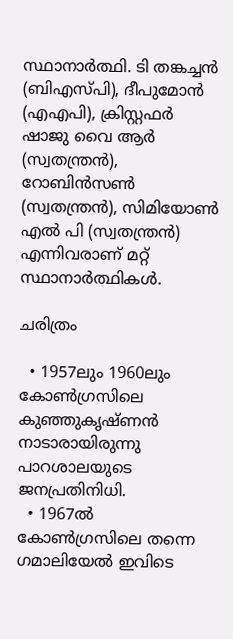സ്ഥാനാർത്ഥി. ടി തങ്കച്ചൻ (ബിഎസ്‌പി), ദീപുമോൻ (എഎപി), ക്രിസ്റ്റഫർ ഷാജു വൈ ആർ (സ്വതന്ത്രൻ), റോബിൻസൺ (സ്വതന്ത്രൻ), സിമിയോൺ എൽ പി (സ്വതന്ത്രൻ) എന്നിവരാണ് മറ്റ് സ്ഥാനാർത്ഥികൾ.

ചരിത്രം

  • 1957ലും 1960ലും കോൺഗ്രസിലെ കുഞ്ഞുകൃഷ്‌ണൻ നാടാരായിരുന്നു പാറശാലയുടെ ജനപ്രതിനിധി.
  • 1967ൽ കോൺഗ്രസിലെ തന്നെ ഗമാലിയേൽ ഇവിടെ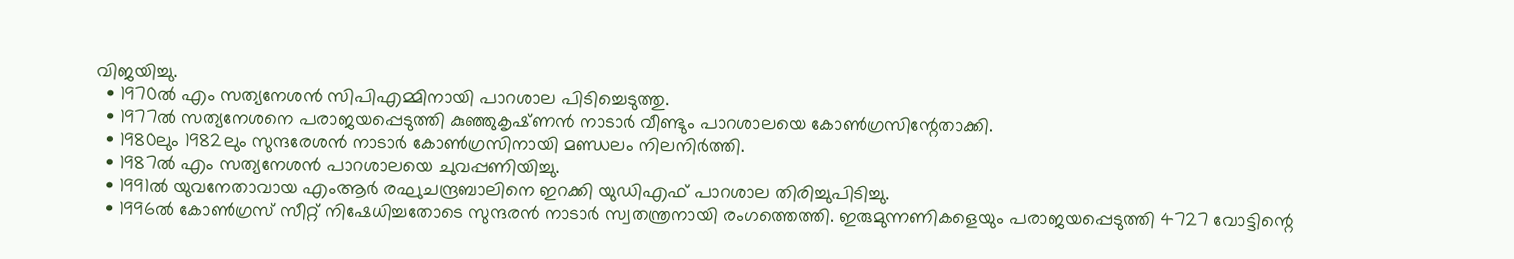വിജയിച്ചു.
  • 1970ൽ എം സത്യനേശൻ സിപിഎമ്മിനായി പാറശാല പിടിച്ചെടുത്തു.
  • 1977ൽ സത്യനേശനെ പരാജയപ്പെടുത്തി കുഞ്ഞുകൃഷ്‌ണൻ നാടാർ വീണ്ടും പാറശാലയെ കോൺഗ്രസിന്റേതാക്കി.
  • 1980ലും 1982ലും സുന്ദരേശൻ നാടാർ കോൺഗ്രസിനായി മണ്ഡലം നിലനിർത്തി.
  • 1987ൽ എം സത്യനേശൻ പാറശാലയെ ചുവപ്പണിയിച്ചു.
  • 1991ൽ യുവനേതാവായ എംആർ രഘുചന്ദ്രബാലിനെ ഇറക്കി യുഡിഎഫ് പാറശാല തിരിച്ചുപിടിച്ചു.
  • 1996ൽ കോൺഗ്രസ് സീറ്റ് നിഷേധിച്ചതോടെ സുന്ദരൻ നാടാർ സ്വതന്ത്രനായി രംഗത്തെത്തി. ഇരുമുന്നണികളെയും പരാജയപ്പെടുത്തി 4727 വോട്ടിന്റെ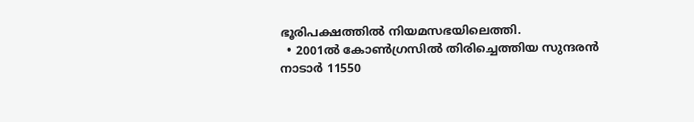ഭൂരിപക്ഷത്തിൽ നിയമസഭയിലെത്തി.
  • 2001ൽ കോൺഗ്രസിൽ തിരിച്ചെത്തിയ സുന്ദരൻ നാടാർ 11550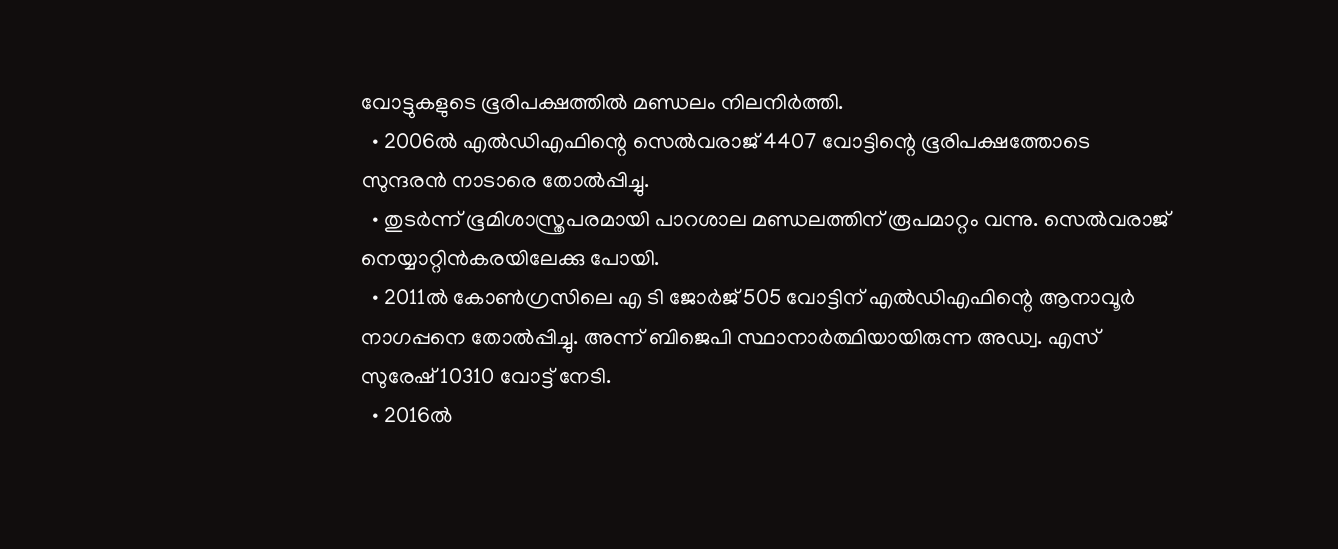വോട്ടുകളുടെ ഭൂരിപക്ഷത്തിൽ മണ്ഡലം നിലനിർത്തി.
  • 2006ൽ എൽഡിഎഫിന്റെ സെൽവരാജ് 4407 വോട്ടിന്റെ ഭൂരിപക്ഷത്തോടെ സുന്ദരൻ നാടാരെ തോൽപ്പിച്ചു.
  • തുടർന്ന് ഭൂമിശാസ്ത്രപരമായി പാറശാല മണ്ഡലത്തിന് രൂപമാറ്റം വന്നു. സെൽവരാജ് നെയ്യാറ്റിൻകരയിലേക്കു പോയി.
  • 2011ൽ കോൺഗ്രസിലെ എ ടി ജോർജ് 505 വോട്ടിന് എൽഡിഎഫിന്റെ ആനാവൂ‌ർ നാഗപ്പനെ തോൽപ്പിച്ചു. അന്ന് ബിജെപി സ്ഥാനാർത്ഥിയായിരുന്ന അഡ്വ. എസ് സുരേഷ് 10310 വോട്ട് നേടി.
  • 2016ൽ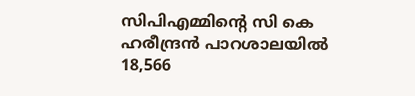സിപിഎമ്മിന്റെ സി കെ ഹരീന്ദ്രൻ പാറശാലയിൽ 18,566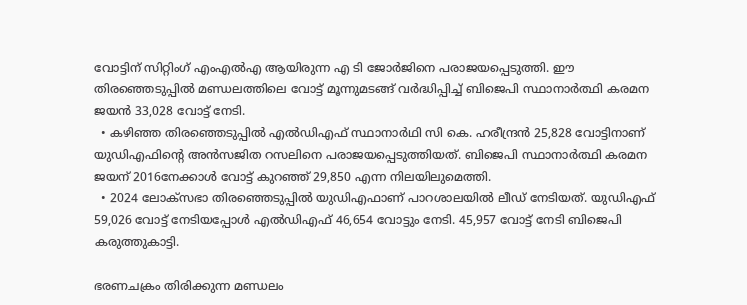വോട്ടിന് സിറ്റിംഗ് എംഎൽഎ ആയിരുന്ന എ ടി ജോർജിനെ പരാജയപ്പെടുത്തി. ഈ തിരഞ്ഞെടുപ്പിൽ മണ്ഡലത്തിലെ വോട്ട് മൂന്നുമടങ്ങ് വർദ്ധിപ്പിച്ച് ബിജെപി സ്ഥാനാർത്ഥി കരമന ജയൻ 33,028 വോട്ട് നേടി.
  • കഴിഞ്ഞ തിരഞ്ഞെടുപ്പിൽ എൽഡിഎഫ് സ്ഥാനാർഥി സി കെ. ഹരീന്ദ്രൻ 25,828 വോട്ടിനാണ് യുഡിഎഫിന്റെ അൻസജിത റസലിനെ പരാജയപ്പെടുത്തിയത്. ബിജെപി സ്ഥാനാർത്ഥി കരമന ജയന് 2016നേക്കാൾ വോട്ട് കുറഞ്ഞ് 29,850 എന്ന നിലയിലുമെത്തി.
  • 2024 ലോക്‌സഭാ തിരഞ്ഞെടുപ്പിൽ യുഡിഎഫാണ് പാറശാലയിൽ ലീഡ് നേടിയത്. യുഡിഎഫ് 59,026 വോട്ട് നേടിയപ്പോൾ എൽഡിഎഫ് 46,654 വോട്ടും നേടി. 45,957 വോട്ട് നേടി ബിജെപി കരുത്തുകാട്ടി.

ഭരണചക്രം തിരിക്കുന്ന മണ്ഡലം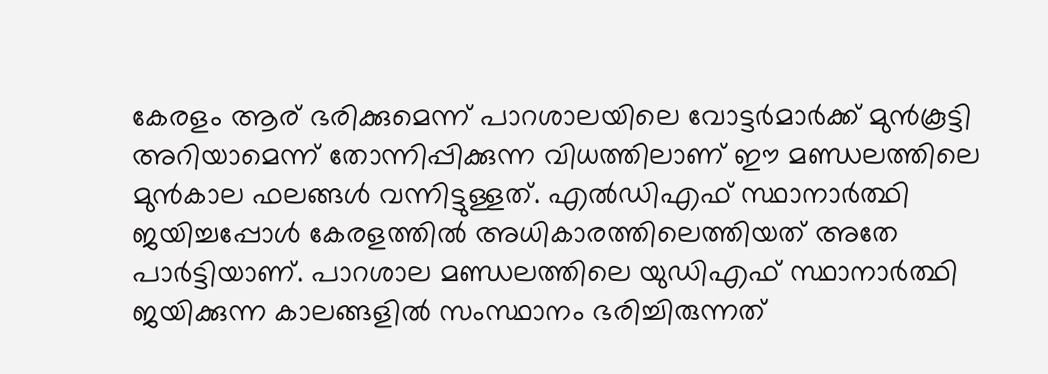കേരളം ആര് ഭരിക്കുമെന്ന് പാറശാലയിലെ വോട്ടർമാർക്ക് മുൻകൂട്ടി അറിയാമെന്ന് തോന്നിപ്പിക്കുന്ന വിധത്തിലാണ് ഈ മണ്ഡലത്തിലെ മുൻകാല ഫലങ്ങൾ വന്നിട്ടുള്ളത്. എൽഡിഎഫ് സ്ഥാനാർത്ഥി ജയിച്ചപ്പോൾ കേരളത്തിൽ അധികാരത്തിലെത്തിയത് അതേ പാർട്ടിയാണ്. പാറശാല മണ്ഡലത്തിലെ യുഡിഎഫ് സ്ഥാനാർത്ഥി ജയിക്കുന്ന കാലങ്ങളിൽ സംസ്ഥാനം ഭരിച്ചിരുന്നത്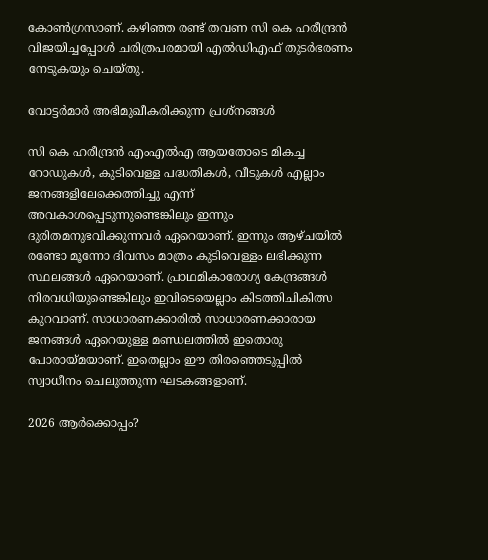കോൺഗ്രസാണ്. കഴിഞ്ഞ രണ്ട് തവണ സി കെ ഹരീന്ദ്രൻ വിജയിച്ചപ്പോൾ ചരിത്രപരമായി എൽഡിഎഫ് തുടർഭരണം നേടുകയും ചെയ്‌തു.

വോട്ടർമാർ അഭിമുഖീകരിക്കുന്ന പ്രശ്‌നങ്ങൾ

സി കെ ഹരീന്ദ്രൻ എംഎൽഎ ആയതോടെ മികച്ച റോഡുകൾ, കുടിവെള്ള പദ്ധതികൾ, വീടുകൾ എല്ലാം ജനങ്ങളിലേക്കെത്തിച്ചു എന്ന് അവകാശപ്പെടുന്നുണ്ടെങ്കിലും ഇന്നും ദുരിതമനുഭവിക്കുന്നവർ ഏറെയാണ്. ഇന്നും ആഴ്‌ചയിൽ രണ്ടോ മൂന്നോ ദിവസം മാത്രം കുടിവെള്ളം ലഭിക്കുന്ന സ്ഥലങ്ങൾ ഏറെയാണ്. പ്രാഥമികാരോഗ്യ കേന്ദ്രങ്ങൾ നിരവധിയുണ്ടെങ്കിലും ഇവിടെയെല്ലാം കിടത്തിചികിത്സ കുറവാണ്. സാധാരണക്കാരിൽ സാധാരണക്കാരായ ജനങ്ങൾ ഏറെയുള്ള മണ്ഡലത്തിൽ ഇതൊരു പോരായ്‌മയാണ്. ഇതെല്ലാം ഈ തിരഞ്ഞെടുപ്പിൽ സ്വാധീനം ചെലുത്തുന്ന ഘടകങ്ങളാണ്.

2026 ആർക്കൊപ്പം?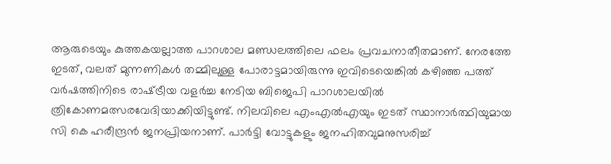ആരുടെയും കുത്തകയല്ലാത്ത പാറശാല മണ്ഡലത്തിലെ ഫലം പ്രവചനാതീതമാണ്. നേരത്തേ ഇടത്, വലത് മുന്നണികൾ തമ്മിലുള്ള പോരാട്ടമായിരുന്നു ഇവിടെയെങ്കിൽ കഴിഞ്ഞ പത്ത് വർഷത്തിനിടെ രാഷ്‌ട്രീയ വളർച്ച നേടിയ ബിജെപി പാറശാലയിൽ ത്രികോണമത്സരവേദിയാക്കിയിട്ടുണ്ട്. നിലവിലെ എംഎൽഎയും ഇടത് സ്ഥാനാർത്ഥിയുമായ സി കെ ഹരീന്ദ്രൻ ജനപ്രിയനാണ്. പാർട്ടി വോട്ടുകളും ജനഹിതവുമനുസരിച്ച്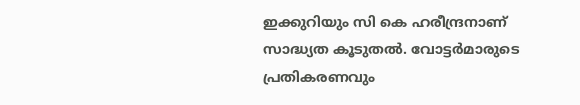ഇക്കുറിയും സി കെ ഹരീന്ദ്രനാണ് സാദ്ധ്യത കൂടുതൽ. വോട്ടർമാരുടെ പ്രതികരണവും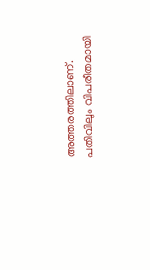അത്തരത്തിലാണ്. പതിവിലും വിപരീതമായി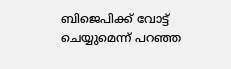ബിജെപിക്ക് വോട്ട് ചെയ്യുമെന്ന് പറഞ്ഞ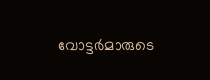വോട്ടർമാരുടെ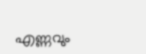എണ്ണവും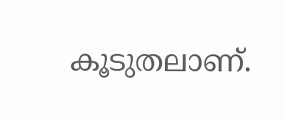കൂടുതലാണ്.